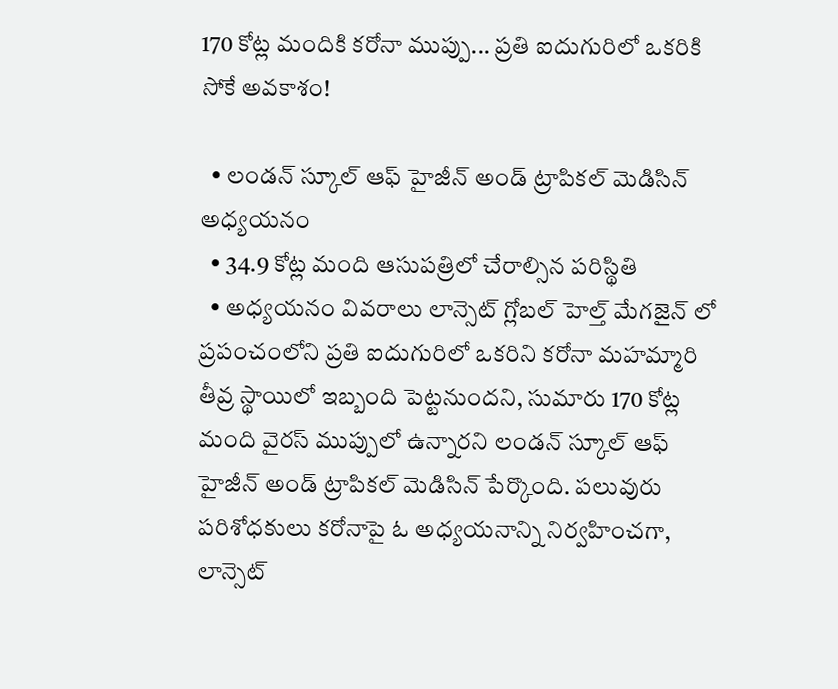170 కోట్ల మందికి కరోనా ముప్పు... ప్రతి ఐదుగురిలో ఒకరికి సోకే అవకాశం!

  • లండన్ స్కూల్ ఆఫ్ హైజీన్ అండ్ ట్రాపికల్ మెడిసిన్ అధ్యయనం
  • 34.9 కోట్ల మంది ఆసుపత్రిలో చేరాల్సిన పరిస్థితి
  • అధ్యయనం వివరాలు లాన్సెట్ గ్లోబల్ హెల్త్ మేగజైన్ లో
ప్రపంచంలోని ప్రతి ఐదుగురిలో ఒకరిని కరోనా మహమ్మారి తీవ్ర స్థాయిలో ఇబ్బంది పెట్టనుందని, సుమారు 170 కోట్ల మంది వైరస్ ముప్పులో ఉన్నారని లండన్ స్కూల్ ఆఫ్ హైజీన్ అండ్ ట్రాపికల్ మెడిసిన్ పేర్కొంది. పలువురు పరిశోధకులు కరోనాపై ఓ అధ్యయనాన్ని నిర్వహించగా, లాన్సెట్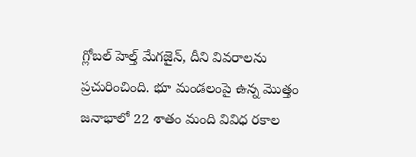గ్లోబల్ హెల్త్ మేగజైన్, దీని వివరాలను ప్రచురించింది. భూ మండలంపై ఉన్న మొత్తం జనాభాలో 22 శాతం మంది వివిధ రకాల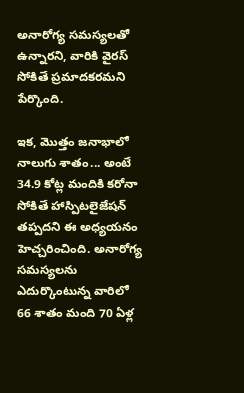అనారోగ్య సమస్యలతో ఉన్నారని, వారికి వైరస్ సోకితే ప్రమాదకరమని పేర్కొంది.

ఇక, మొత్తం జనాభాలో నాలుగు శాతం... అంటే 34.9 కోట్ల మందికి కరోనా సోకితే హాస్పిటలైజేషన్ తప్పదని ఈ అధ్యయనం హెచ్చరించింది. అనారోగ్య సమస్యలను ఎదుర్కొంటున్న వారిలో 66 శాతం మంది 70 ఏళ్ల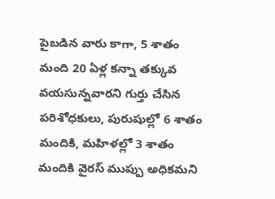పైబడిన వారు కాగా, 5 శాతం మంది 20 ఏళ్ల కన్నా తక్కువ వయసున్నవారని గుర్తు చేసిన పరిశోధకులు, పురుషుల్లో 6 శాతం మందికి, మహిళల్లో 3 శాతం మందికి వైరస్ ముప్పు అధికమని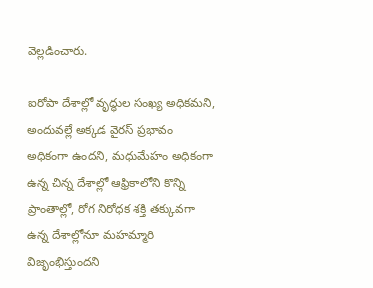వెల్లడించారు.

ఐరోపా దేశాల్లో వృద్ధుల సంఖ్య అధికమని, అందువల్లే అక్కడ వైరస్ ప్రభావం అధికంగా ఉందని, మధుమేహం అధికంగా ఉన్న చిన్న దేశాల్లో ఆఫ్రికాలోని కొన్ని ప్రాంతాల్లో, రోగ నిరోధక శక్తి తక్కువగా ఉన్న దేశాల్లోనూ మహమ్మారి విజృంభిస్తుందని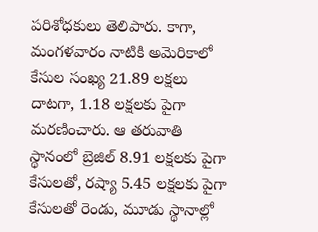పరిశోధకులు తెలిపారు. కాగా, మంగళవారం నాటికి అమెరికాలో కేసుల సంఖ్య 21.89 లక్షలు దాటగా, 1.18 లక్షలకు పైగా మరణించారు. ఆ తరువాతి స్థానంలో బ్రెజిల్ 8.91 లక్షలకు పైగా కేసులతో, రష్యా 5.45 లక్షలకు పైగా కేసులతో రెండు, మూడు స్థానాల్లో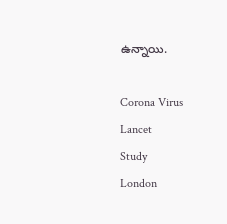ఉన్నాయి.

Corona Virus
Lancet
Study
London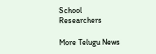School
Researchers

More Telugu News